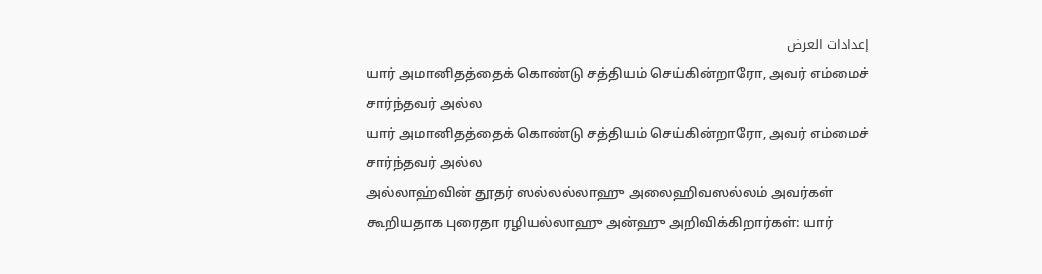إعدادات العرض
யார் அமானிதத்தைக் கொண்டு சத்தியம் செய்கின்றாரோ, அவர் எம்மைச் சார்ந்தவர் அல்ல
யார் அமானிதத்தைக் கொண்டு சத்தியம் செய்கின்றாரோ, அவர் எம்மைச் சார்ந்தவர் அல்ல
அல்லாஹ்வின் தூதர் ஸல்லல்லாஹு அலைஹிவஸல்லம் அவர்கள் கூறியதாக புரைதா ரழியல்லாஹு அன்ஹு அறிவிக்கிறார்கள்: யார்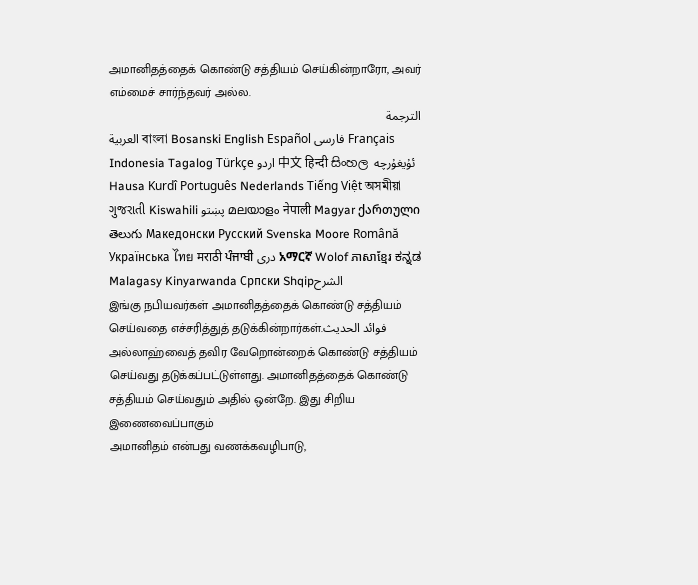அமானிதத்தைக் கொண்டு சத்தியம் செய்கின்றாரோ, அவர் எம்மைச் சார்ந்தவர் அல்ல.
الترجمة
العربية বাংলা Bosanski English Español فارسی Français Indonesia Tagalog Türkçe اردو 中文 हिन्दी සිංහල ئۇيغۇرچە Hausa Kurdî Português Nederlands Tiếng Việt অসমীয়া ગુજરાતી Kiswahili پښتو മലയാളം नेपाली Magyar ქართული తెలుగు Македонски Русский Svenska Moore Română Українська ไทย मराठी ਪੰਜਾਬੀ دری አማርኛ Wolof ភាសាខ្មែរ ಕನ್ನಡ Malagasy Kinyarwanda Српски Shqipالشرح
இங்கு நபியவர்கள் அமானிதத்தைக் கொண்டு சத்தியம் செய்வதை எச்சரித்துத் தடுக்கின்றார்கள்.فوائد الحديث
அல்லாஹ்வைத் தவிர வேறொன்றைக் கொண்டு சத்தியம் செய்வது தடுக்கப்பட்டுள்ளது. அமானிதத்தைக் கொண்டு சத்தியம் செய்வதும் அதில் ஒன்றே. இது சிறிய இணைவைப்பாகும்
அமானிதம் என்பது வணக்கவழிபாடு,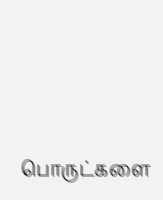பொருட்களை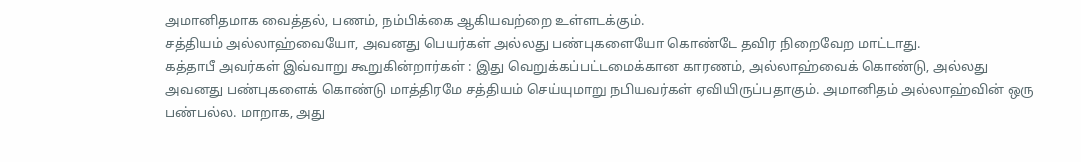அமானிதமாக வைத்தல், பணம், நம்பிக்கை ஆகியவற்றை உள்ளடக்கும்.
சத்தியம் அல்லாஹ்வையோ, அவனது பெயர்கள் அல்லது பண்புகளையோ கொண்டே தவிர நிறைவேற மாட்டாது.
கத்தாபீ அவர்கள் இவ்வாறு கூறுகின்றார்கள் : இது வெறுக்கப்பட்டமைக்கான காரணம், அல்லாஹ்வைக் கொண்டு, அல்லது அவனது பண்புகளைக் கொண்டு மாத்திரமே சத்தியம் செய்யுமாறு நபியவர்கள் ஏவியிருப்பதாகும். அமானிதம் அல்லாஹ்வின் ஒரு பண்பல்ல. மாறாக, அது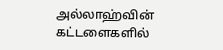அல்லாஹ்வின் கட்டளைகளில்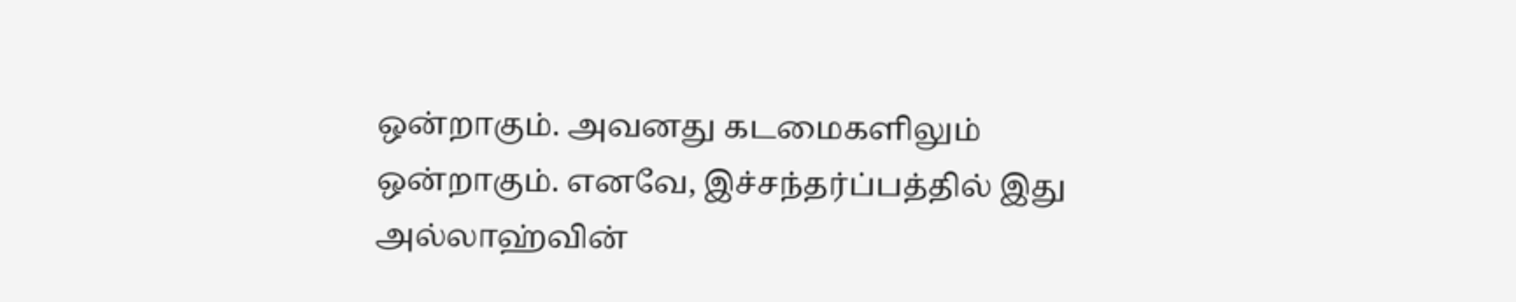ஒன்றாகும். அவனது கடமைகளிலும் ஒன்றாகும். எனவே, இச்சந்தர்ப்பத்தில் இது அல்லாஹ்வின்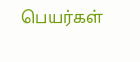பெயர்கள்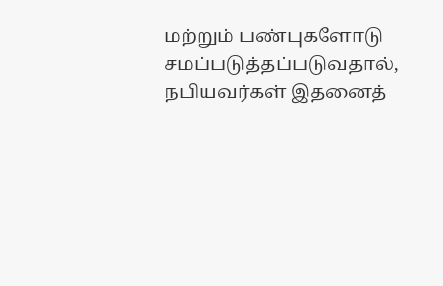மற்றும் பண்புகளோடு சமப்படுத்தப்படுவதால், நபியவர்கள் இதனைத்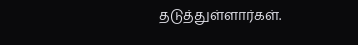தடுத்துள்ளார்கள்.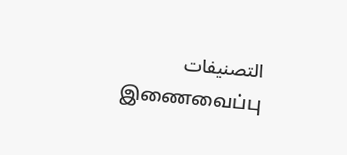التصنيفات
இணைவைப்பு